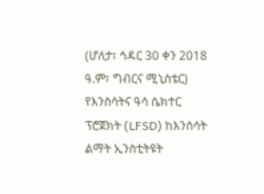(ሆለታ፣ ኅዳር 30 ቀን 2018 ዓ.ም፣ ግብርና ሚኒስቴር)
የእንስሳትና ዓሳ ሴክተር ፕሮጀክት (LFSD) ከእንስሳት ልማት ኢንስቲትዩት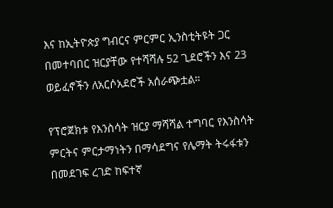እና ከኢትዮጵያ ግብርና ምርምር ኢንስቲትዩት ጋር በመተባበር ዝርያቸው የተሻሻሉ 52 ጊደሮችን እና 23 ወይፈኖችን ለአርሶአደሮች አሰራጭቷል።

የፕሮጀክቱ የእንስሳት ዝርያ ማሻሻል ተግባር የእንስሳት ምርትና ምርታማነትን በማሳደግና የሌማት ትሩፋቱን በመደገፍ ረገድ ከፍተኛ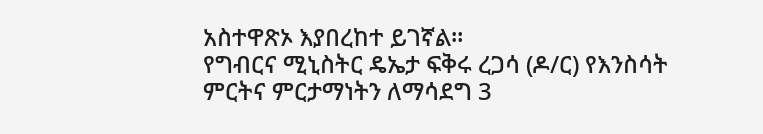አስተዋጽኦ እያበረከተ ይገኛል።
የግብርና ሚኒስትር ዴኤታ ፍቅሩ ረጋሳ (ዶ/ር) የእንስሳት ምርትና ምርታማነትን ለማሳደግ 3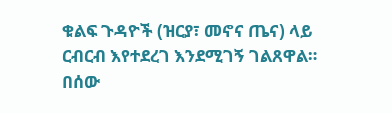ቁልፍ ጉዳዮች (ዝርያ፣ መኖና ጤና) ላይ ርብርብ እየተደረገ እንደሚገኝ ገልጸዋል።
በሰው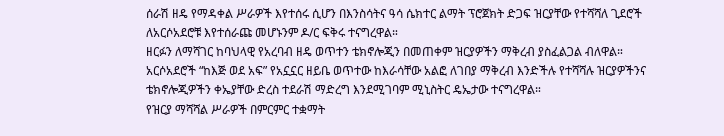ሰራሽ ዘዴ የማዳቀል ሥራዎች እየተሰሩ ሲሆን በእንስሳትና ዓሳ ሴክተር ልማት ፕሮጀክት ድጋፍ ዝርያቸው የተሻሻለ ጊደሮች ለአርሶአደሮቹ እየተሰራጩ መሆኑንም ዶ/ር ፍቅሩ ተናግረዋል።
ዘርፉን ለማሻገር ከባህላዊ የአረባብ ዘዴ ወጥተን ቴክኖሎጂን በመጠቀም ዝርያዎችን ማቅረብ ያስፈልጋል ብለዋል።
አርሶአደሮች “ከእጅ ወደ አፍ” የአኗኗር ዘይቤ ወጥተው ከእራሳቸው አልፎ ለገበያ ማቅረብ እንድችሉ የተሻሻሉ ዝርያዎችንና ቴክኖሎጂዎችን ቀኤያቸው ድረስ ተደራሽ ማድረግ እንደሚገባም ሚኒስትር ዴኤታው ተናግረዋል።
የዝርያ ማሻሻል ሥራዎች በምርምር ተቋማት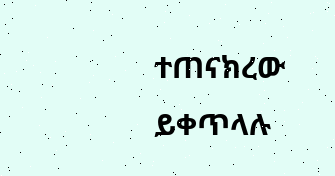ተጠናክረው ይቀጥላሉ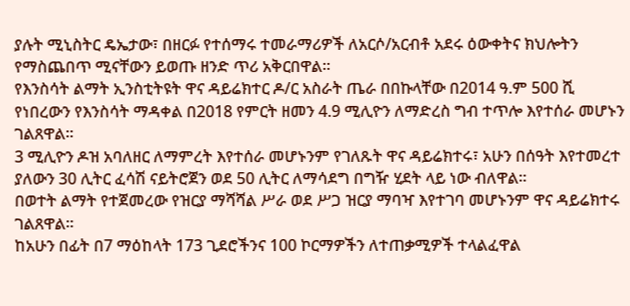ያሉት ሚኒስትር ዴኤታው፣ በዘርፉ የተሰማሩ ተመራማሪዎች ለአርሶ/አርብቶ አደሩ ዕውቀትና ክህሎትን የማስጨበጥ ሚናቸውን ይወጡ ዘንድ ጥሪ አቅርበዋል።
የእንስሳት ልማት ኢንስቲትዩት ዋና ዳይሬክተር ዶ/ር አስራት ጤራ በበኩላቸው በ2014 ዓ.ም 500 ሺ የነበረውን የእንስሳት ማዳቀል በ2018 የምርት ዘመን 4.9 ሚሊዮን ለማድረስ ግብ ተጥሎ እየተሰራ መሆኑን ገልጸዋል።
3 ሚሊዮን ዶዝ አባለዘር ለማምረት እየተሰራ መሆኑንም የገለጹት ዋና ዳይሬክተሩ፣ አሁን በሰዓት እየተመረተ ያለውን 30 ሊትር ፈሳሽ ናይትሮጀን ወደ 50 ሊትር ለማሳደግ በግዥ ሂደት ላይ ነው ብለዋል።
በወተት ልማት የተጀመረው የዝርያ ማሻሻል ሥራ ወደ ሥጋ ዝርያ ማባዣ እየተገባ መሆኑንም ዋና ዳይሬክተሩ ገልጸዋል።
ከአሁን በፊት በ7 ማዕከላት 173 ጊደሮችንና 100 ኮርማዎችን ለተጠቃሚዎች ተላልፈዋል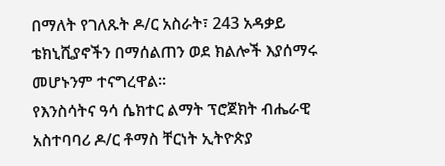በማለት የገለጹት ዶ/ር አስራት፣ 243 አዳቃይ ቴክኒሺያኖችን በማሰልጠን ወደ ክልሎች እያሰማሩ መሆኑንም ተናግረዋል።
የእንስሳትና ዓሳ ሴክተር ልማት ፕሮጀክት ብሔራዊ አስተባባሪ ዶ/ር ቶማስ ቸርነት ኢትዮጵያ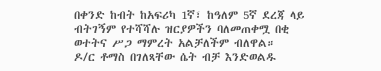በቀንድ ከብት ከአፍሪካ 1ኛ፣ ከዓለም 5ኛ ደረጃ ላይ ብትገኝም የተሻሻሉ ዝርያዎችን ባለመጠቀሟ በቂ ወተትና ሥጋ ማምረት አልቻለችም ብለዋል።
ዶ/ር ቶማስ በገለጻቸው ሴት ብቻ እንድወልዱ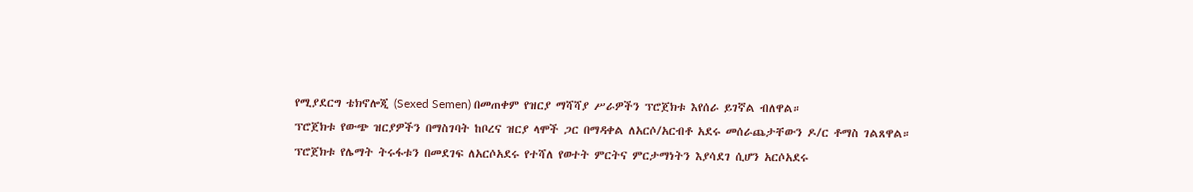የሚያደርግ ቴክኖሎጂ (Sexed Semen) በመጠቀም የዝርያ ማሻሻያ ሥራዎችን ፕሮጀክቱ እየሰራ ይገኛል ብለዋል።
ፕሮጀክቱ የውጭ ዝርያዎችን በማስገባት ከቦረና ዝርያ ላሞች ጋር በማዳቀል ለአርሶ/አርብቶ አደሩ መሰራጨታቸውን ዶ/ር ቶማስ ገልጸዋል።
ፕሮጀክቱ የሌማት ትሩፋቱን በመደገፍ ለአርሶአደሩ የተሻለ የወተት ምርትና ምርታማነትን እያሳደገ ሲሆን አርሶአደሩ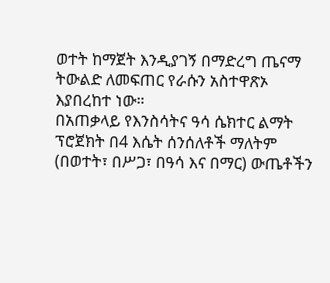ወተት ከማጀት እንዲያገኝ በማድረግ ጤናማ ትውልድ ለመፍጠር የራሱን አስተዋጽኦ እያበረከተ ነው።
በአጠቃላይ የእንስሳትና ዓሳ ሴክተር ልማት ፕሮጀክት በ4 እሴት ሰንሰለቶች ማለትም (በወተት፣ በሥጋ፣ በዓሳ እና በማር) ውጤቶችን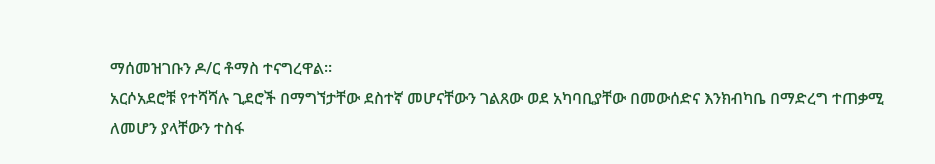ማሰመዝገቡን ዶ/ር ቶማስ ተናግረዋል።
አርሶአደሮቹ የተሻሻሉ ጊደሮች በማግኘታቸው ደስተኛ መሆናቸውን ገልጸው ወደ አካባቢያቸው በመውሰድና እንክብካቤ በማድረግ ተጠቃሚ ለመሆን ያላቸውን ተስፋ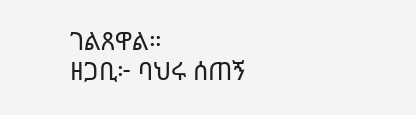ገልጸዋል።
ዘጋቢ፦ ባህሩ ሰጠኝ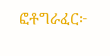ፎቶግራፈር፦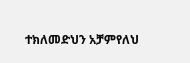ተክለመድህን አቻምየለህ